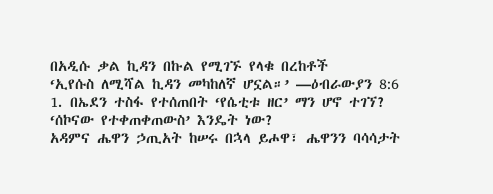በአዲሱ ቃል ኪዳን በኩል የሚገኙ የላቁ በረከቶች
‘ኢየሱስ ለሚሻል ኪዳን መካከለኛ ሆኗል።’ —ዕብራውያን 8:6
1. በኤደን ተስፋ የተሰጠበት ‘የሴቲቱ ዘር’ ማን ሆኖ ተገኘ? ‘ሰኮናው የተቀጠቀጠውስ’ እንዴት ነው?
አዳምና ሔዋን ኃጢአት ከሠሩ በኋላ ይሖዋ፣ ሔዋንን ባሳሳታት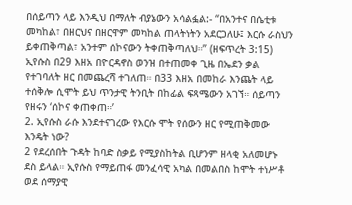በሰይጣን ላይ እንዲህ በማለት ብያኔውን አሳልፏል:- “በአንተና በሴቲቱ መካከል፣ በዘርህና በዘርዋም መካከል ጠላትነትን አደርጋለሁ፤ እርሱ ራስህን ይቀጠቅጣል፣ አንተም ሰኮናውን ትቀጠቅጣለህ።” (ዘፍጥረት 3:15) ኢየሱስ በ29 እዘአ በዮርዳኖስ ወንዝ በተጠመቀ ጊዜ በኤደን ቃል የተገባለት ዘር በመጨረሻ ተገለጠ። በ33 እዘአ በመከራ እንጨት ላይ ተሰቅሎ ሲሞት ይህ ጥንታዊ ትንቢት በከፊል ፍጻሜውን አገኘ። ሰይጣን የዘሩን ‘ሰኮና ቀጠቀጠ።’
2. ኢየሱስ ራሱ እንደተናገረው የእርሱ ሞት የሰውን ዘር የሚጠቅመው እንዴት ነው?
2 የደረሰበት ጉዳት ከባድ ስቃይ የሚያስከትል ቢሆንም ዘላቂ አለመሆኑ ደስ ይላል። ኢየሱስ የማይጠፋ መንፈሳዊ አካል በመልበስ ከሞት ተነሥቶ ወደ ሰማያዊ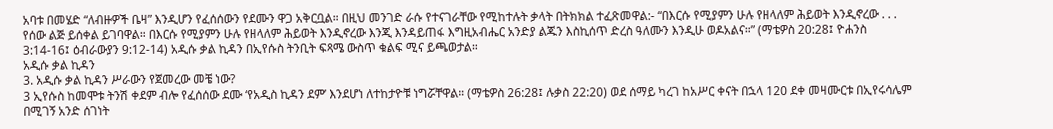አባቱ በመሄድ “ለብዙዎች ቤዛ” እንዲሆን የፈሰሰውን የደሙን ዋጋ አቅርቧል። በዚህ መንገድ ራሱ የተናገራቸው የሚከተሉት ቃላት በትክክል ተፈጽመዋል:- “በእርሱ የሚያምን ሁሉ የዘላለም ሕይወት እንዲኖረው . . . የሰው ልጅ ይሰቀል ይገባዋል። በእርሱ የሚያምን ሁሉ የዘላለም ሕይወት እንዲኖረው እንጂ እንዳይጠፋ እግዚአብሔር አንድያ ልጁን እስኪሰጥ ድረስ ዓለሙን እንዲሁ ወዶአልና።” (ማቴዎስ 20:28፤ ዮሐንስ 3:14-16፤ ዕብራውያን 9:12-14) አዲሱ ቃል ኪዳን በኢየሱስ ትንቢት ፍጻሜ ውስጥ ቁልፍ ሚና ይጫወታል።
አዲሱ ቃል ኪዳን
3. አዲሱ ቃል ኪዳን ሥራውን የጀመረው መቼ ነው?
3 ኢየሱስ ከመሞቱ ትንሽ ቀደም ብሎ የፈሰሰው ደሙ ‘የአዲስ ኪዳን ደም’ እንደሆነ ለተከታዮቹ ነግሯቸዋል። (ማቴዎስ 26:28፤ ሉቃስ 22:20) ወደ ሰማይ ካረገ ከአሥር ቀናት በኋላ 120 ደቀ መዛሙርቱ በኢየሩሳሌም በሚገኝ አንድ ሰገነት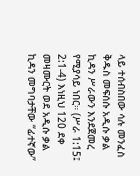ላይ ተሰብስበው ሳሉ መንፈስ ቅዱስ መፍሰሱ አዲሱ ቃል ኪዳን ሥራውን እንደጀመረ የሚያሳይ ነበር። (ሥራ 1:15፤ 2:1-4) እነዚህ 120 ደቀ መዛሙርት ወደ አዲሱ ቃል ኪዳን መግባታቸው “ፊተኛው”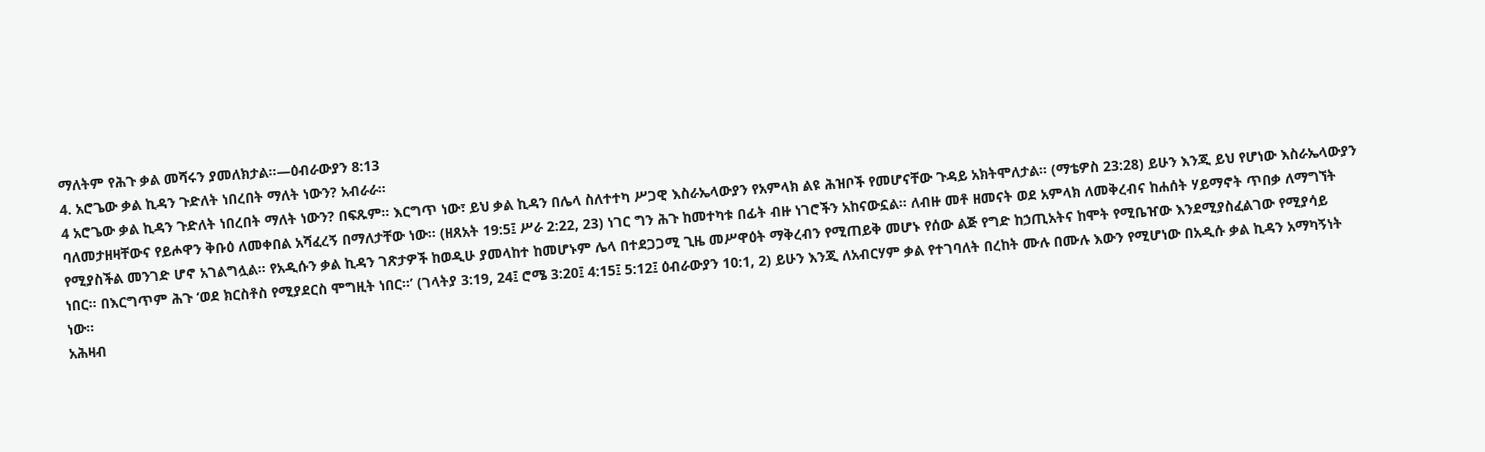ማለትም የሕጉ ቃል መሻሩን ያመለክታል።—ዕብራውያን 8:13
4. አሮጌው ቃል ኪዳን ጉድለት ነበረበት ማለት ነውን? አብራራ።
4 አሮጌው ቃል ኪዳን ጉድለት ነበረበት ማለት ነውን? በፍጹም። እርግጥ ነው፣ ይህ ቃል ኪዳን በሌላ ስለተተካ ሥጋዊ እስራኤላውያን የአምላክ ልዩ ሕዝቦች የመሆናቸው ጉዳይ አክትሞለታል። (ማቴዎስ 23:28) ይሁን እንጂ ይህ የሆነው እስራኤላውያን ባለመታዘዛቸውና የይሖዋን ቅቡዕ ለመቀበል አሻፈረኝ በማለታቸው ነው። (ዘጸአት 19:5፤ ሥራ 2:22, 23) ነገር ግን ሕጉ ከመተካቱ በፊት ብዙ ነገሮችን አከናውኗል። ለብዙ መቶ ዘመናት ወደ አምላክ ለመቅረብና ከሐሰት ሃይማኖት ጥበቃ ለማግኘት የሚያስችል መንገድ ሆኖ አገልግሏል። የአዲሱን ቃል ኪዳን ገጽታዎች ከወዲሁ ያመላከተ ከመሆኑም ሌላ በተደጋጋሚ ጊዜ መሥዋዕት ማቅረብን የሚጠይቅ መሆኑ የሰው ልጅ የግድ ከኃጢአትና ከሞት የሚቤዠው እንደሚያስፈልገው የሚያሳይ ነበር። በእርግጥም ሕጉ ‘ወደ ክርስቶስ የሚያደርስ ሞግዚት ነበር።’ (ገላትያ 3:19, 24፤ ሮሜ 3:20፤ 4:15፤ 5:12፤ ዕብራውያን 10:1, 2) ይሁን እንጂ ለአብርሃም ቃል የተገባለት በረከት ሙሉ በሙሉ እውን የሚሆነው በአዲሱ ቃል ኪዳን አማካኝነት ነው።
አሕዛብ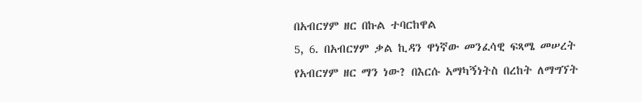በአብርሃም ዘር በኩል ተባርከዋል
5, 6. በአብርሃም ቃል ኪዳን ዋነኛው መንፈሳዊ ፍጻሜ መሠረት የአብርሃም ዘር ማን ነው? በእርሱ አማካኝነትስ በረከት ለማግኘት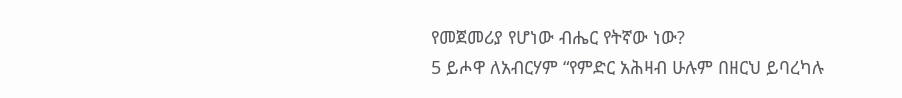የመጀመሪያ የሆነው ብሔር የትኛው ነው?
5 ይሖዋ ለአብርሃም “የምድር አሕዛብ ሁሉም በዘርህ ይባረካሉ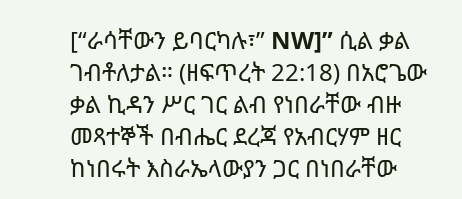[“ራሳቸውን ይባርካሉ፣” NW]” ሲል ቃል ገብቶለታል። (ዘፍጥረት 22:18) በአሮጌው ቃል ኪዳን ሥር ገር ልብ የነበራቸው ብዙ መጻተኞች በብሔር ደረጃ የአብርሃም ዘር ከነበሩት እስራኤላውያን ጋር በነበራቸው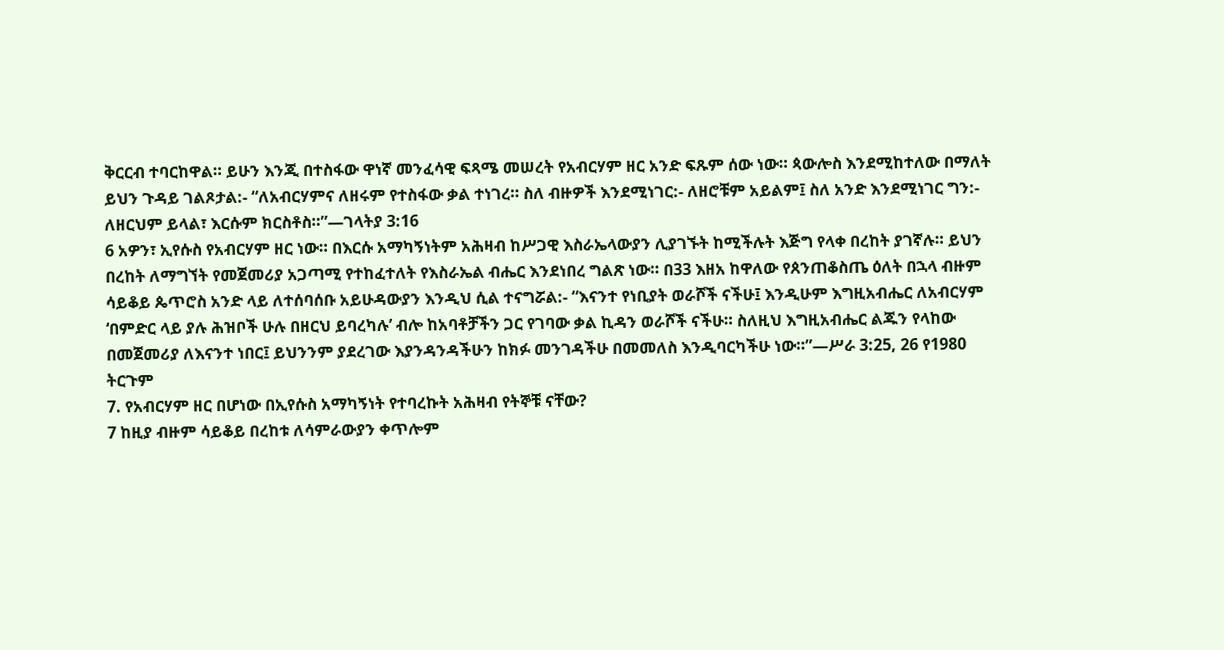ቅርርብ ተባርከዋል። ይሁን እንጂ በተስፋው ዋነኛ መንፈሳዊ ፍጻሜ መሠረት የአብርሃም ዘር አንድ ፍጹም ሰው ነው። ጳውሎስ እንደሚከተለው በማለት ይህን ጉዳይ ገልጾታል:- “ለአብርሃምና ለዘሩም የተስፋው ቃል ተነገረ። ስለ ብዙዎች እንደሚነገር:- ለዘሮቹም አይልም፤ ስለ አንድ እንደሚነገር ግን:- ለዘርህም ይላል፣ እርሱም ክርስቶስ።”—ገላትያ 3:16
6 አዎን፣ ኢየሱስ የአብርሃም ዘር ነው። በእርሱ አማካኝነትም አሕዛብ ከሥጋዊ እስራኤላውያን ሊያገኙት ከሚችሉት እጅግ የላቀ በረከት ያገኛሉ። ይህን በረከት ለማግኘት የመጀመሪያ አጋጣሚ የተከፈተለት የእስራኤል ብሔር እንደነበረ ግልጽ ነው። በ33 እዘአ ከዋለው የጰንጠቆስጤ ዕለት በኋላ ብዙም ሳይቆይ ጴጥሮስ አንድ ላይ ለተሰባሰቡ አይሁዳውያን እንዲህ ሲል ተናግሯል:- “እናንተ የነቢያት ወራሾች ናችሁ፤ እንዲሁም እግዚአብሔር ለአብርሃም ‘በምድር ላይ ያሉ ሕዝቦች ሁሉ በዘርህ ይባረካሉ’ ብሎ ከአባቶቻችን ጋር የገባው ቃል ኪዳን ወራሾች ናችሁ። ስለዚህ እግዚአብሔር ልጁን የላከው በመጀመሪያ ለእናንተ ነበር፤ ይህንንም ያደረገው እያንዳንዳችሁን ከክፉ መንገዳችሁ በመመለስ እንዲባርካችሁ ነው።”—ሥራ 3:25, 26 የ1980 ትርጉም
7. የአብርሃም ዘር በሆነው በኢየሱስ አማካኝነት የተባረኩት አሕዛብ የትኞቹ ናቸው?
7 ከዚያ ብዙም ሳይቆይ በረከቱ ለሳምራውያን ቀጥሎም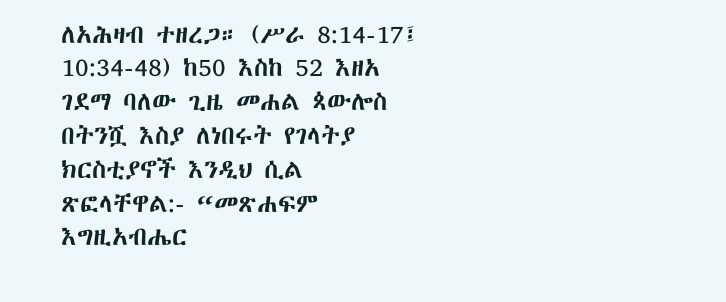ለአሕዛብ ተዘረጋ። (ሥራ 8:14-17፤ 10:34-48) ከ50 እስከ 52 እዘአ ገደማ ባለው ጊዜ መሐል ጳውሎስ በትንሿ እስያ ለነበሩት የገላትያ ክርስቲያኖች እንዲህ ሲል ጽፎላቸዋል:- “መጽሐፍም እግዚአብሔር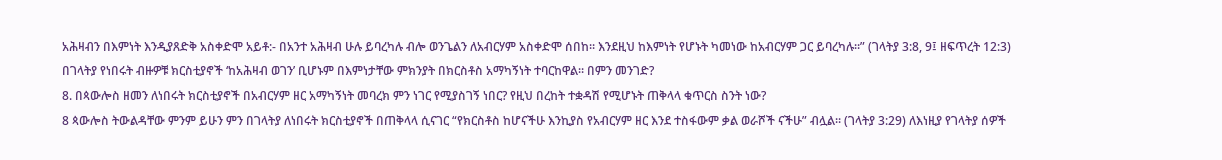አሕዛብን በእምነት እንዲያጸድቅ አስቀድሞ አይቶ:- በአንተ አሕዛብ ሁሉ ይባረካሉ ብሎ ወንጌልን ለአብርሃም አስቀድሞ ሰበከ። እንደዚህ ከእምነት የሆኑት ካመነው ከአብርሃም ጋር ይባረካሉ።” (ገላትያ 3:8, 9፤ ዘፍጥረት 12:3) በገላትያ የነበሩት ብዙዎቹ ክርስቲያኖች ‘ከአሕዛብ ወገን’ ቢሆኑም በእምነታቸው ምክንያት በክርስቶስ አማካኝነት ተባርከዋል። በምን መንገድ?
8. በጳውሎስ ዘመን ለነበሩት ክርስቲያኖች በአብርሃም ዘር አማካኝነት መባረክ ምን ነገር የሚያስገኝ ነበር? የዚህ በረከት ተቋዳሽ የሚሆኑት ጠቅላላ ቁጥርስ ስንት ነው?
8 ጳውሎስ ትውልዳቸው ምንም ይሁን ምን በገላትያ ለነበሩት ክርስቲያኖች በጠቅላላ ሲናገር “የክርስቶስ ከሆናችሁ እንኪያስ የአብርሃም ዘር እንደ ተስፋውም ቃል ወራሾች ናችሁ” ብሏል። (ገላትያ 3:29) ለእነዚያ የገላትያ ሰዎች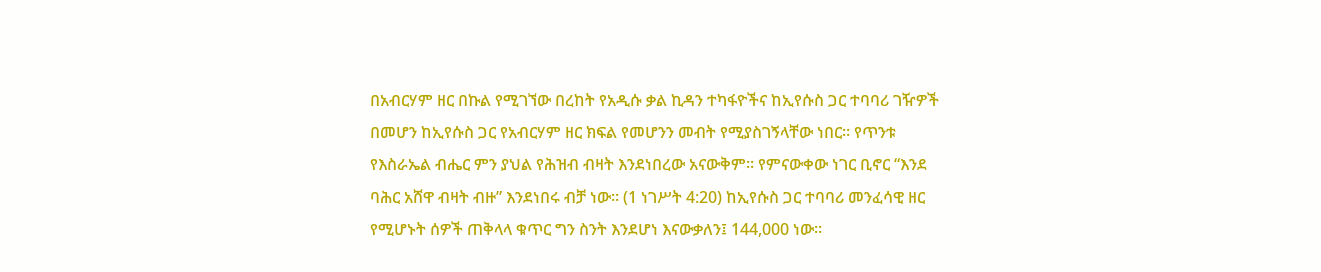በአብርሃም ዘር በኩል የሚገኘው በረከት የአዲሱ ቃል ኪዳን ተካፋዮችና ከኢየሱስ ጋር ተባባሪ ገዥዎች በመሆን ከኢየሱስ ጋር የአብርሃም ዘር ክፍል የመሆንን መብት የሚያስገኝላቸው ነበር። የጥንቱ የእስራኤል ብሔር ምን ያህል የሕዝብ ብዛት እንደነበረው አናውቅም። የምናውቀው ነገር ቢኖር “እንደ ባሕር አሸዋ ብዛት ብዙ” እንደነበሩ ብቻ ነው። (1 ነገሥት 4:20) ከኢየሱስ ጋር ተባባሪ መንፈሳዊ ዘር የሚሆኑት ሰዎች ጠቅላላ ቁጥር ግን ስንት እንደሆነ እናውቃለን፤ 144,000 ነው።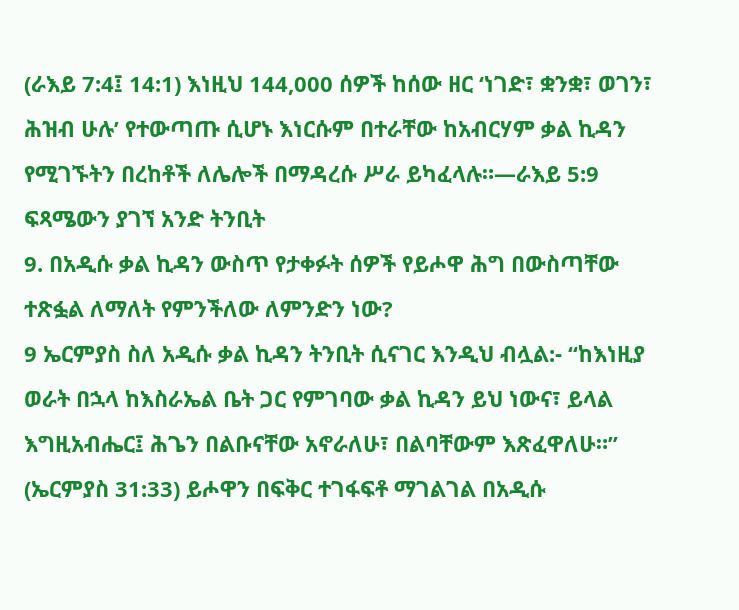(ራእይ 7:4፤ 14:1) እነዚህ 144,000 ሰዎች ከሰው ዘር ‘ነገድ፣ ቋንቋ፣ ወገን፣ ሕዝብ ሁሉ’ የተውጣጡ ሲሆኑ እነርሱም በተራቸው ከአብርሃም ቃል ኪዳን የሚገኙትን በረከቶች ለሌሎች በማዳረሱ ሥራ ይካፈላሉ።—ራእይ 5:9
ፍጻሜውን ያገኘ አንድ ትንቢት
9. በአዲሱ ቃል ኪዳን ውስጥ የታቀፉት ሰዎች የይሖዋ ሕግ በውስጣቸው ተጽፏል ለማለት የምንችለው ለምንድን ነው?
9 ኤርምያስ ስለ አዲሱ ቃል ኪዳን ትንቢት ሲናገር እንዲህ ብሏል:- “ከእነዚያ ወራት በኋላ ከእስራኤል ቤት ጋር የምገባው ቃል ኪዳን ይህ ነውና፣ ይላል እግዚአብሔር፤ ሕጌን በልቡናቸው አኖራለሁ፣ በልባቸውም እጽፈዋለሁ።” (ኤርምያስ 31:33) ይሖዋን በፍቅር ተገፋፍቶ ማገልገል በአዲሱ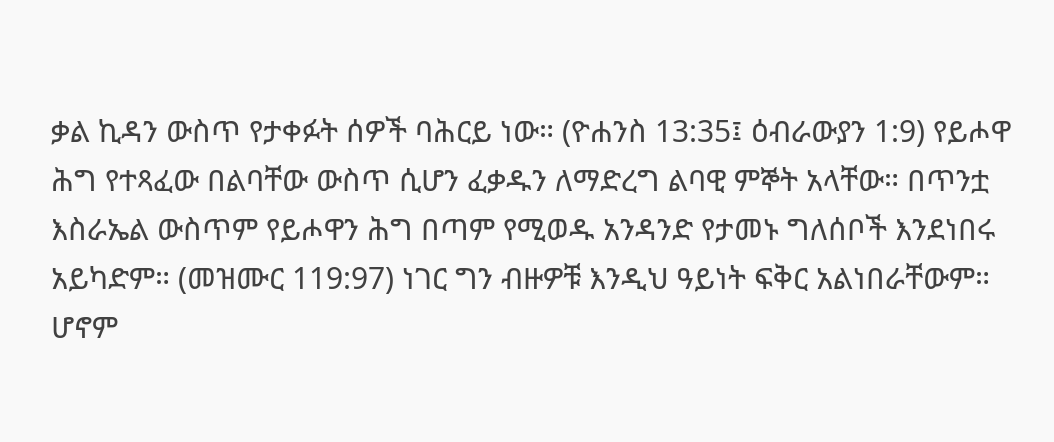ቃል ኪዳን ውስጥ የታቀፉት ሰዎች ባሕርይ ነው። (ዮሐንስ 13:35፤ ዕብራውያን 1:9) የይሖዋ ሕግ የተጻፈው በልባቸው ውስጥ ሲሆን ፈቃዱን ለማድረግ ልባዊ ምኞት አላቸው። በጥንቷ እስራኤል ውስጥም የይሖዋን ሕግ በጣም የሚወዱ አንዳንድ የታመኑ ግለሰቦች እንደነበሩ አይካድም። (መዝሙር 119:97) ነገር ግን ብዙዎቹ እንዲህ ዓይነት ፍቅር አልነበራቸውም። ሆኖም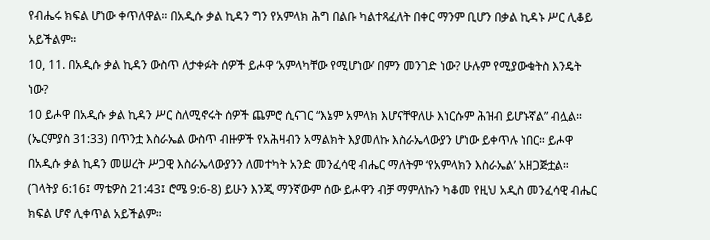የብሔሩ ክፍል ሆነው ቀጥለዋል። በአዲሱ ቃል ኪዳን ግን የአምላክ ሕግ በልቡ ካልተጻፈለት በቀር ማንም ቢሆን በቃል ኪዳኑ ሥር ሊቆይ አይችልም።
10, 11. በአዲሱ ቃል ኪዳን ውስጥ ለታቀፉት ሰዎች ይሖዋ ‘አምላካቸው የሚሆነው’ በምን መንገድ ነው? ሁሉም የሚያውቁትስ እንዴት ነው?
10 ይሖዋ በአዲሱ ቃል ኪዳን ሥር ስለሚኖሩት ሰዎች ጨምሮ ሲናገር “እኔም አምላክ እሆናቸዋለሁ እነርሱም ሕዝብ ይሆኑኛል” ብሏል። (ኤርምያስ 31:33) በጥንቷ እስራኤል ውስጥ ብዙዎች የአሕዛብን አማልክት እያመለኩ እስራኤላውያን ሆነው ይቀጥሉ ነበር። ይሖዋ በአዲሱ ቃል ኪዳን መሠረት ሥጋዊ እስራኤላውያንን ለመተካት አንድ መንፈሳዊ ብሔር ማለትም ‘የአምላክን እስራኤል’ አዘጋጅቷል። (ገላትያ 6:16፤ ማቴዎስ 21:43፤ ሮሜ 9:6-8) ይሁን እንጂ ማንኛውም ሰው ይሖዋን ብቻ ማምለኩን ካቆመ የዚህ አዲስ መንፈሳዊ ብሔር ክፍል ሆኖ ሊቀጥል አይችልም።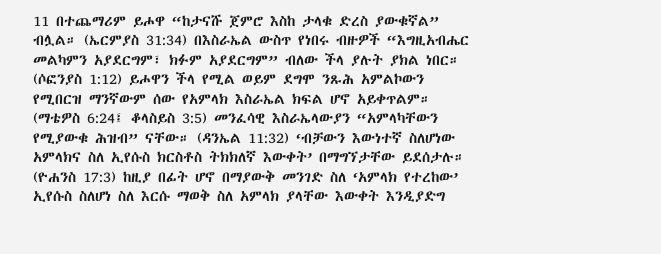11 በተጨማሪም ይሖዋ “ከታናሹ ጀምሮ እስከ ታላቁ ድረስ ያውቁኛል” ብሏል። (ኤርምያስ 31:34) በእስራኤል ውስጥ የነበሩ ብዙዎች “እግዚአብሔር መልካምን አያደርግም፣ ክፉም አያደርግም” ብለው ችላ ያሉት ያክል ነበር። (ሶፎንያስ 1:12) ይሖዋን ችላ የሚል ወይም ደግሞ ንጹሕ አምልኮውን የሚበርዝ ማንኛውም ሰው የአምላክ እስራኤል ክፍል ሆኖ አይቀጥልም። (ማቴዎስ 6:24፤ ቆላስይስ 3:5) መንፈሳዊ እስራኤላውያን “አምላካቸውን የሚያውቁ ሕዝብ” ናቸው። (ዳንኤል 11:32) ‘ብቻውን እውነተኛ ስለሆነው አምላክና ስለ ኢየሱስ ክርስቶስ ትክክለኛ እውቀት’ በማግኘታቸው ይደሰታሉ። (ዮሐንስ 17:3) ከዚያ በፊት ሆኖ በማያውቅ መንገድ ስለ ‘አምላክ የተረከው’ ኢየሱስ ስለሆነ ስለ እርሱ ማወቅ ስለ አምላክ ያላቸው እውቀት እንዲያድግ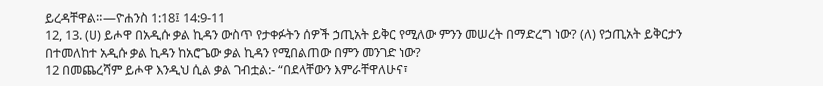ይረዳቸዋል።—ዮሐንስ 1:18፤ 14:9-11
12, 13. (ሀ) ይሖዋ በአዲሱ ቃል ኪዳን ውስጥ የታቀፉትን ሰዎች ኃጢአት ይቅር የሚለው ምንን መሠረት በማድረግ ነው? (ለ) የኃጢአት ይቅርታን በተመለከተ አዲሱ ቃል ኪዳን ከአሮጌው ቃል ኪዳን የሚበልጠው በምን መንገድ ነው?
12 በመጨረሻም ይሖዋ እንዲህ ሲል ቃል ገብቷል:- “በደላቸውን እምራቸዋለሁና፣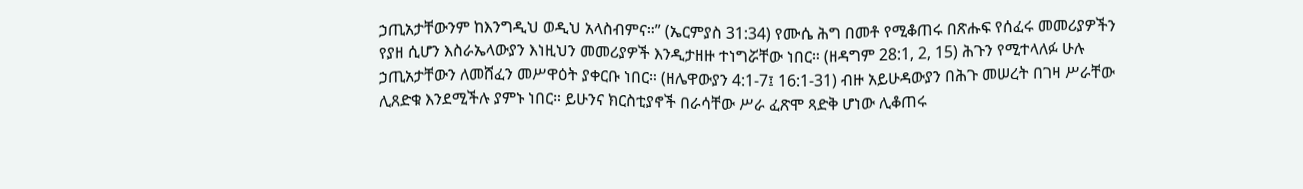ኃጢአታቸውንም ከእንግዲህ ወዲህ አላስብምና።” (ኤርምያስ 31:34) የሙሴ ሕግ በመቶ የሚቆጠሩ በጽሑፍ የሰፈሩ መመሪያዎችን የያዘ ሲሆን እስራኤላውያን እነዚህን መመሪያዎች እንዲታዘዙ ተነግሯቸው ነበር። (ዘዳግም 28:1, 2, 15) ሕጉን የሚተላለፉ ሁሉ ኃጢአታቸውን ለመሸፈን መሥዋዕት ያቀርቡ ነበር። (ዘሌዋውያን 4:1-7፤ 16:1-31) ብዙ አይሁዳውያን በሕጉ መሠረት በገዛ ሥራቸው ሊጸድቁ እንደሚችሉ ያምኑ ነበር። ይሁንና ክርስቲያኖች በራሳቸው ሥራ ፈጽሞ ጻድቅ ሆነው ሊቆጠሩ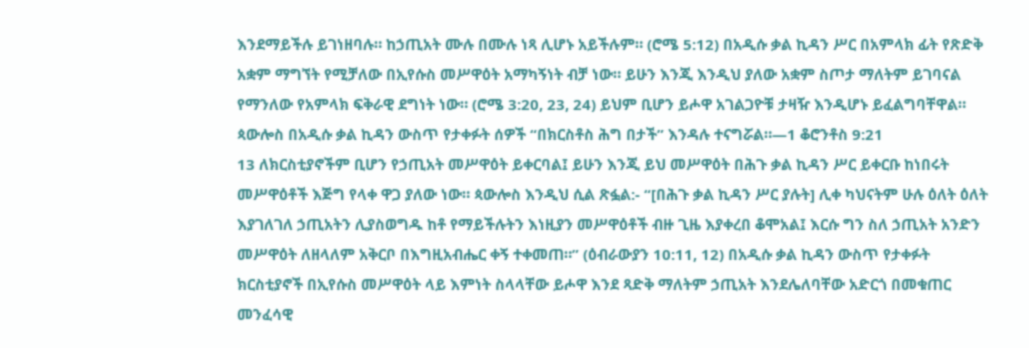እንደማይችሉ ይገነዘባሉ። ከኃጢአት ሙሉ በሙሉ ነጻ ሊሆኑ አይችሉም። (ሮሜ 5:12) በአዲሱ ቃል ኪዳን ሥር በአምላክ ፊት የጽድቅ አቋም ማግኘት የሚቻለው በኢየሱስ መሥዋዕት አማካኝነት ብቻ ነው። ይሁን እንጂ እንዲህ ያለው አቋም ስጦታ ማለትም ይገባናል የማንለው የአምላክ ፍቅራዊ ደግነት ነው። (ሮሜ 3:20, 23, 24) ይህም ቢሆን ይሖዋ አገልጋዮቹ ታዛዥ እንዲሆኑ ይፈልግባቸዋል። ጳውሎስ በአዲሱ ቃል ኪዳን ውስጥ የታቀፉት ሰዎች “በክርስቶስ ሕግ በታች” እንዳሉ ተናግሯል።—1 ቆሮንቶስ 9:21
13 ለክርስቲያኖችም ቢሆን የኃጢአት መሥዋዕት ይቀርባል፤ ይሁን እንጂ ይህ መሥዋዕት በሕጉ ቃል ኪዳን ሥር ይቀርቡ ከነበሩት መሥዋዕቶች እጅግ የላቀ ዋጋ ያለው ነው። ጳውሎስ እንዲህ ሲል ጽፏል:- “[በሕጉ ቃል ኪዳን ሥር ያሉት] ሊቀ ካህናትም ሁሉ ዕለት ዕለት እያገለገለ ኃጢአትን ሊያስወግዱ ከቶ የማይችሉትን እነዚያን መሥዋዕቶች ብዙ ጊዜ እያቀረበ ቆሞአል፤ እርሱ ግን ስለ ኃጢአት አንድን መሥዋዕት ለዘላለም አቅርቦ በእግዚአብሔር ቀኝ ተቀመጠ።” (ዕብራውያን 10:11, 12) በአዲሱ ቃል ኪዳን ውስጥ የታቀፉት ክርስቲያኖች በኢየሱስ መሥዋዕት ላይ እምነት ስላላቸው ይሖዋ እንደ ጻድቅ ማለትም ኃጢአት እንደሌለባቸው አድርጎ በመቁጠር መንፈሳዊ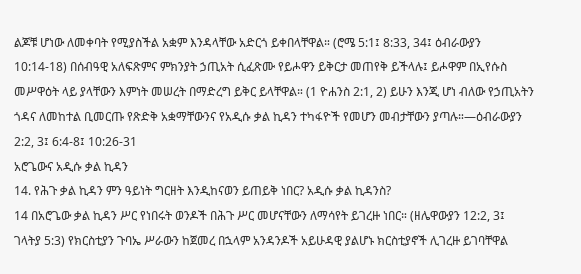ልጆቹ ሆነው ለመቀባት የሚያስችል አቋም እንዳላቸው አድርጎ ይቀበላቸዋል። (ሮሜ 5:1፤ 8:33, 34፤ ዕብራውያን 10:14-18) በሰብዓዊ አለፍጽምና ምክንያት ኃጢአት ሲፈጽሙ የይሖዋን ይቅርታ መጠየቅ ይችላሉ፤ ይሖዋም በኢየሱስ መሥዋዕት ላይ ያላቸውን እምነት መሠረት በማድረግ ይቅር ይላቸዋል። (1 ዮሐንስ 2:1, 2) ይሁን እንጂ ሆነ ብለው የኃጢአትን ጎዳና ለመከተል ቢመርጡ የጽድቅ አቋማቸውንና የአዲሱ ቃል ኪዳን ተካፋዮች የመሆን መብታቸውን ያጣሉ።—ዕብራውያን 2:2, 3፤ 6:4-8፤ 10:26-31
አሮጌውና አዲሱ ቃል ኪዳን
14. የሕጉ ቃል ኪዳን ምን ዓይነት ግርዘት እንዲከናወን ይጠይቅ ነበር? አዲሱ ቃል ኪዳንስ?
14 በአሮጌው ቃል ኪዳን ሥር የነበሩት ወንዶች በሕጉ ሥር መሆናቸውን ለማሳየት ይገረዙ ነበር። (ዘሌዋውያን 12:2, 3፤ ገላትያ 5:3) የክርስቲያን ጉባኤ ሥራውን ከጀመረ በኋላም አንዳንዶች አይሁዳዊ ያልሆኑ ክርስቲያኖች ሊገረዙ ይገባቸዋል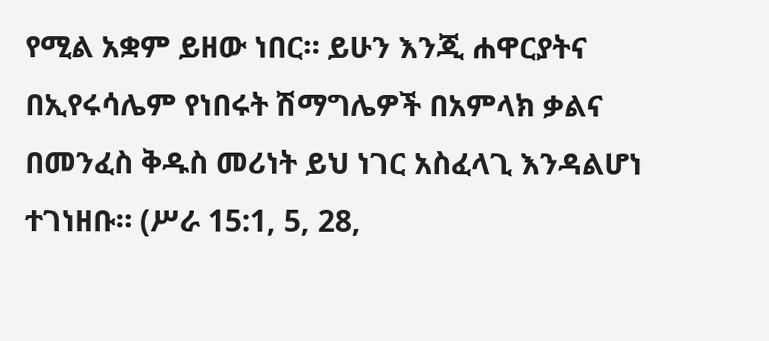የሚል አቋም ይዘው ነበር። ይሁን እንጂ ሐዋርያትና በኢየሩሳሌም የነበሩት ሽማግሌዎች በአምላክ ቃልና በመንፈስ ቅዱስ መሪነት ይህ ነገር አስፈላጊ እንዳልሆነ ተገነዘቡ። (ሥራ 15:1, 5, 28,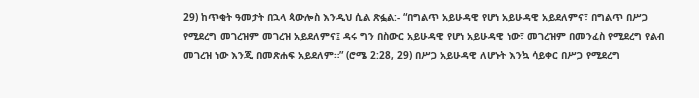29) ከጥቂት ዓመታት በኋላ ጳውሎስ እንዲህ ሲል ጽፏል:- “በግልጥ አይሁዳዊ የሆነ አይሁዳዊ አይደለምና፣ በግልጥ በሥጋ የሚደረግ መገረዝም መገረዝ አይደለምና፤ ዳሩ ግን በስውር አይሁዳዊ የሆነ አይሁዳዊ ነው፣ መገረዝም በመንፈስ የሚደረግ የልብ መገረዝ ነው እንጂ በመጽሐፍ አይደለም።” (ሮሜ 2:28, 29) በሥጋ አይሁዳዊ ለሆኑት እንኳ ሳይቀር በሥጋ የሚደረግ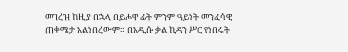መገረዝ ከዚያ በኋላ በይሖዋ ፊት ምንም ዓይነት መንፈሳዊ ጠቀሜታ አልነበረውም። በአዲሱ ቃል ኪዳን ሥር የነበሩት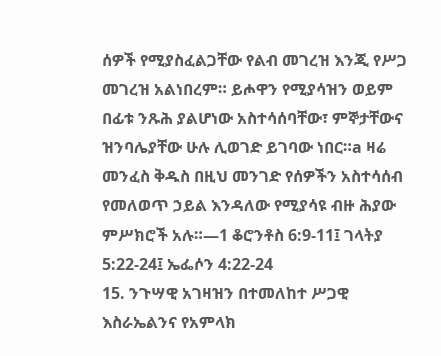ሰዎች የሚያስፈልጋቸው የልብ መገረዝ እንጂ የሥጋ መገረዝ አልነበረም። ይሖዋን የሚያሳዝን ወይም በፊቱ ንጹሕ ያልሆነው አስተሳሰባቸው፣ ምኞታቸውና ዝንባሌያቸው ሁሉ ሊወገድ ይገባው ነበር።a ዛሬ መንፈስ ቅዱስ በዚህ መንገድ የሰዎችን አስተሳሰብ የመለወጥ ኃይል እንዳለው የሚያሳዩ ብዙ ሕያው ምሥክሮች አሉ።—1 ቆሮንቶስ 6:9-11፤ ገላትያ 5:22-24፤ ኤፌሶን 4:22-24
15. ንጉሣዊ አገዛዝን በተመለከተ ሥጋዊ እስራኤልንና የአምላክ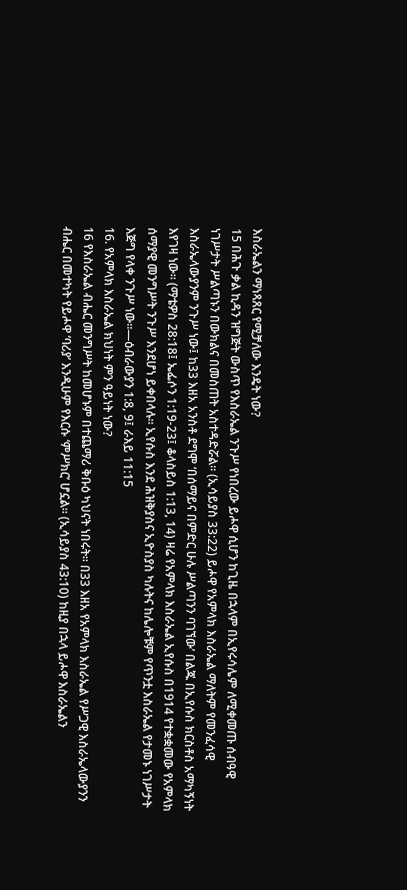እስራኤልን ማነጻጸር የሚቻለው እንዴት ነው?
15 በሕጉ ቃል ኪዳን ዝግጅት ውስጥ የእስራኤል ንጉሥ የነበረው ይሖዋ ሲሆን ከጊዜ በኋላም በኢየሩሳሌም ለሚቀመጡ ሰብዓዊ ነገሥታት ሥልጣኑን በውክልና በመስጠት አስተዳድሯል። (ኢሳይያስ 33:22) ይሖዋ የአምላክ እስራኤል ማለትም የመንፈሳዊ እስራኤላውያንም ንጉሥ ነው፤ ከ33 እዘአ አንስቶ ደግሞ ‘በሰማይና በምድር ሁሉ ሥልጣንን ባገኘው’ በልጁ በኢየሱስ ክርስቶስ አማካኝነት እየገዛ ነው። (ማቴዎስ 28:18፤ ኤፌሶን 1:19-23፤ ቆላስይስ 1:13, 14) ዛሬ የአምላክ እስራኤል ኢየሱስ በ1914 የተቋቋመው የአምላክ ሰማያዊ መንግሥት ንጉሥ እንደሆነ ይቀበላሉ። ኢየሱስ እንደ ሕዝቅያስና ኢዮስያስ ካሉትና ከሌሎቹም የጥንቷ እስራኤል የታመኑ ነገሥታት እጅግ የላቀ ንጉሥ ነው።—ዕብራውያን 1:8, 9፤ ራእይ 11:15
16. የአምላክ እስራኤል ክህነት ምን ዓይነት ነው?
16 የእስራኤል ብሔር መንግሥት ከመሆኑም በተጨማሪ ቅቡዕ ካህናት ነበሩት። በ33 እዘአ የአምላክ እስራኤል የሥጋዊ እስራኤላውያንን ብሔር በመተካት የይሖዋ ‘ባሪያ’ እንዲሁም የእርሱ ‘ምሥክር’ ሆኗል። (ኢሳይያስ 43:10) ከዚያ በኋላ ይሖዋ እስራኤልን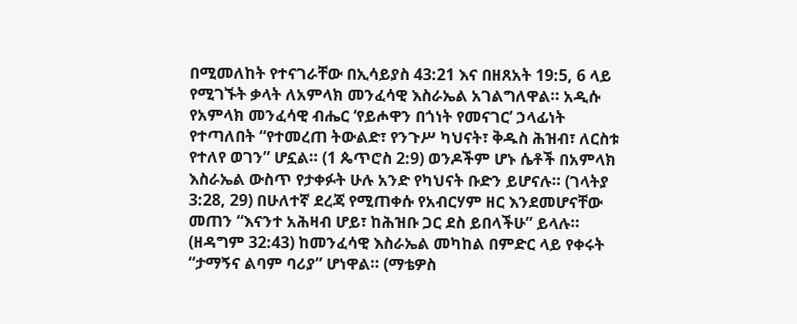በሚመለከት የተናገራቸው በኢሳይያስ 43:21 እና በዘጸአት 19:5, 6 ላይ የሚገኙት ቃላት ለአምላክ መንፈሳዊ እስራኤል አገልግለዋል። አዲሱ የአምላክ መንፈሳዊ ብሔር ‘የይሖዋን በጎነት የመናገር’ ኃላፊነት የተጣለበት “የተመረጠ ትውልድ፣ የንጉሥ ካህናት፣ ቅዱስ ሕዝብ፣ ለርስቱ የተለየ ወገን” ሆኗል። (1 ጴጥሮስ 2:9) ወንዶችም ሆኑ ሴቶች በአምላክ እስራኤል ውስጥ የታቀፉት ሁሉ አንድ የካህናት ቡድን ይሆናሉ። (ገላትያ 3:28, 29) በሁለተኛ ደረጃ የሚጠቀሱ የአብርሃም ዘር እንደመሆናቸው መጠን “እናንተ አሕዛብ ሆይ፣ ከሕዝቡ ጋር ደስ ይበላችሁ” ይላሉ። (ዘዳግም 32:43) ከመንፈሳዊ እስራኤል መካከል በምድር ላይ የቀሩት “ታማኝና ልባም ባሪያ” ሆነዋል። (ማቴዎስ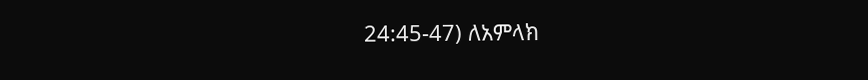24:45-47) ለአምላክ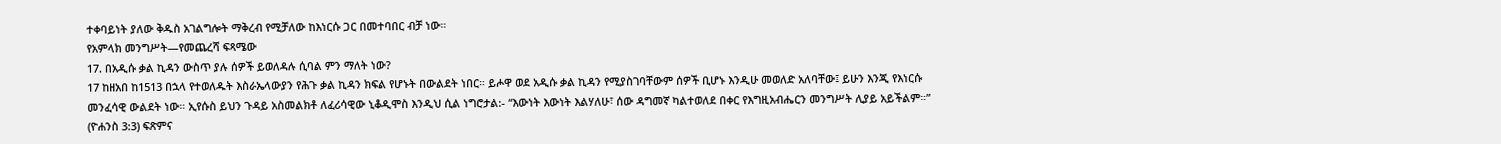ተቀባይነት ያለው ቅዱስ አገልግሎት ማቅረብ የሚቻለው ከእነርሱ ጋር በመተባበር ብቻ ነው።
የአምላክ መንግሥት—የመጨረሻ ፍጻሜው
17. በአዲሱ ቃል ኪዳን ውስጥ ያሉ ሰዎች ይወለዳሉ ሲባል ምን ማለት ነው?
17 ከዘአበ ከ1513 በኋላ የተወለዱት እስራኤላውያን የሕጉ ቃል ኪዳን ክፍል የሆኑት በውልደት ነበር። ይሖዋ ወደ አዲሱ ቃል ኪዳን የሚያስገባቸውም ሰዎች ቢሆኑ እንዲሁ መወለድ አለባቸው፤ ይሁን እንጂ የእነርሱ መንፈሳዊ ውልደት ነው። ኢየሱስ ይህን ጉዳይ አስመልክቶ ለፈሪሳዊው ኒቆዲሞስ እንዲህ ሲል ነግሮታል:- “እውነት እውነት እልሃለሁ፣ ሰው ዳግመኛ ካልተወለደ በቀር የእግዚአብሔርን መንግሥት ሊያይ አይችልም።” (ዮሐንስ 3:3) ፍጽምና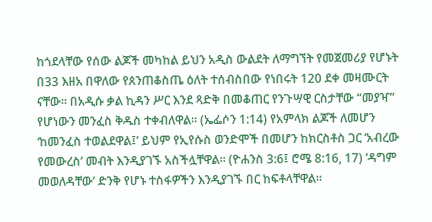ከጎደላቸው የሰው ልጆች መካከል ይህን አዲስ ውልደት ለማግኘት የመጀመሪያ የሆኑት በ33 እዘአ በዋለው የጰንጠቆስጤ ዕለት ተሰብስበው የነበሩት 120 ደቀ መዛሙርት ናቸው። በአዲሱ ቃል ኪዳን ሥር እንደ ጻድቅ በመቆጠር የንጉሣዊ ርስታቸው “መያዣ” የሆነውን መንፈስ ቅዱስ ተቀብለዋል። (ኤፌሶን 1:14) የአምላክ ልጆች ለመሆን ‘ከመንፈስ ተወልደዋል፤’ ይህም የኢየሱስ ወንድሞች በመሆን ከክርስቶስ ጋር ‘አብረው የመውረስ’ መብት እንዲያገኙ አስችሏቸዋል። (ዮሐንስ 3:6፤ ሮሜ 8:16, 17) ‘ዳግም መወለዳቸው’ ድንቅ የሆኑ ተስፋዎችን እንዲያገኙ በር ከፍቶላቸዋል።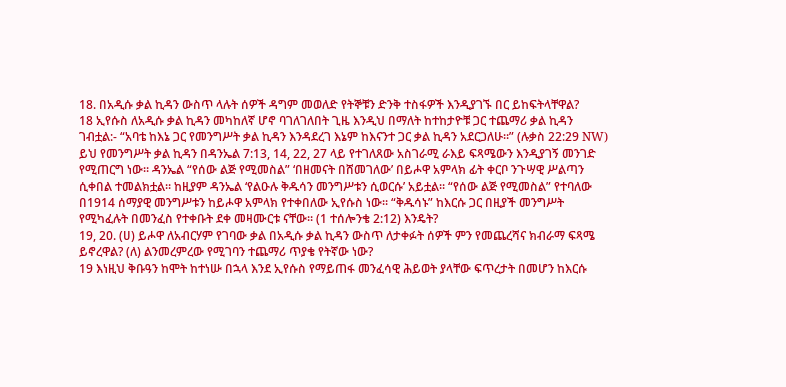18. በአዲሱ ቃል ኪዳን ውስጥ ላሉት ሰዎች ዳግም መወለድ የትኞቹን ድንቅ ተስፋዎች እንዲያገኙ በር ይከፍትላቸዋል?
18 ኢየሱስ ለአዲሱ ቃል ኪዳን መካከለኛ ሆኖ ባገለገለበት ጊዜ እንዲህ በማለት ከተከታዮቹ ጋር ተጨማሪ ቃል ኪዳን ገብቷል:- “አባቴ ከእኔ ጋር የመንግሥት ቃል ኪዳን እንዳደረገ እኔም ከእናንተ ጋር ቃል ኪዳን አደርጋለሁ።” (ሉቃስ 22:29 NW) ይህ የመንግሥት ቃል ኪዳን በዳንኤል 7:13, 14, 22, 27 ላይ የተገለጸው አስገራሚ ራእይ ፍጻሜውን እንዲያገኝ መንገድ የሚጠርግ ነው። ዳንኤል “የሰው ልጅ የሚመስል” ‘በዘመናት በሸመገለው’ በይሖዋ አምላክ ፊት ቀርቦ ንጉሣዊ ሥልጣን ሲቀበል ተመልክቷል። ከዚያም ዳንኤል ‘የልዑሉ ቅዱሳን መንግሥቱን ሲወርሱ’ አይቷል። “የሰው ልጅ የሚመስል” የተባለው በ1914 ሰማያዊ መንግሥቱን ከይሖዋ አምላክ የተቀበለው ኢየሱስ ነው። “ቅዱሳኑ” ከእርሱ ጋር በዚያች መንግሥት የሚካፈሉት በመንፈስ የተቀቡት ደቀ መዛሙርቱ ናቸው። (1 ተሰሎንቄ 2:12) እንዴት?
19, 20. (ሀ) ይሖዋ ለአብርሃም የገባው ቃል በአዲሱ ቃል ኪዳን ውስጥ ለታቀፉት ሰዎች ምን የመጨረሻና ክብራማ ፍጻሜ ይኖረዋል? (ለ) ልንመረምረው የሚገባን ተጨማሪ ጥያቄ የትኛው ነው?
19 እነዚህ ቅቡዓን ከሞት ከተነሡ በኋላ እንደ ኢየሱስ የማይጠፋ መንፈሳዊ ሕይወት ያላቸው ፍጥረታት በመሆን ከእርሱ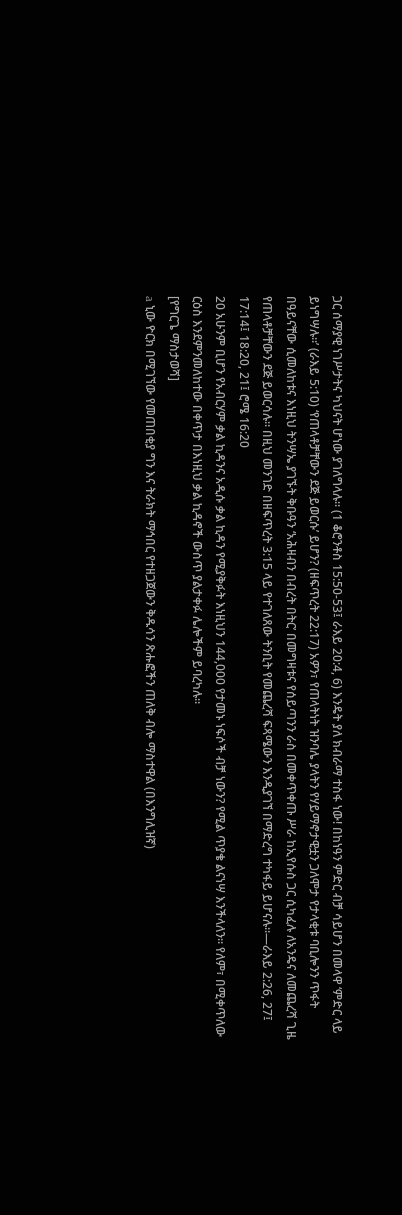ጋር ሰማያዊ ነገሥታትና ካህናት ሆነው ያገለግላሉ። (1 ቆሮንቶስ 15:50-53፤ ራእይ 20:4, 6) እንዴት ያለ ክብራማ ተስፋ ነው! በከነዓን ምድር ብቻ ሳይሆን በመላዋ ‘ምድር ላይ ይነግሣሉ።’ (ራእይ 5:10) ‘የጠላቶቻቸውን ደጅ ይወርሱ’ ይሆን? (ዘፍጥረት 22:17) አዎን፣ የጠላትነት ዝንባሌ ያላትን የሃይማኖታዊቷን ጋለሞታ የታላቂቱ ባቢሎንን ጥፋት በዓይናቸው ሲመለከቱና እነዚህ ትንሣኤ ያገኙት ቅቡዓን ‘አሕዛብን በብረት በትር’ በመግዛቱና የሰይጣንን ራስ በመቀጥቀጡ ሥራ ከኢየሱስ ጋር ሲካፈሉ ለአንዴና ለመጨረሻ ጊዜ የጠላቶቻቸውን ደጅ ይወርሳሉ። በዚህ መንገድ በዘፍጥረት 3:15 ላይ የተገለጸው ትንቢት የመጨረሻ ፍጻሜውን እንዲያገኘ በማድረግ ተካፋይ ይሆናሉ።—ራእይ 2:26, 27፤ 17:14፤ 18:20, 21፤ ሮሜ 16:20
20 አሁንም ቢሆን የአብርሃም ቃል ኪዳንና አዲሱ ቃል ኪዳን የሚያቅፉት እነዚህን 144,000 የታመኑ ነፍሶች ብቻ ነውን? የሚል ጥያቄ ልናነሣ እንችላለን። የለም፣ በሚቀጥለው ርዕስ እንደምንመለከተው በቀጥታ በእነዚህ ቃል ኪዳኖች ውስጥ ያልታቀፉ ሌሎችም ይባረካሉ።
[የግርጌ ማስታወሻ]
a ኒው ዮርክ በሚገኘው የመጠበቂያ ግን እና ትራክት ማኅበር የተዘጋጀውን ቅዱሳን ጽሑፎችን ጠለቅ ብሎ ማስተዋል (በእንግሊዝኛ)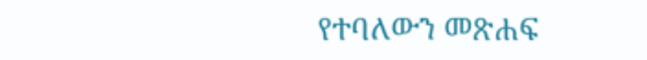የተባለውን መጽሐፍ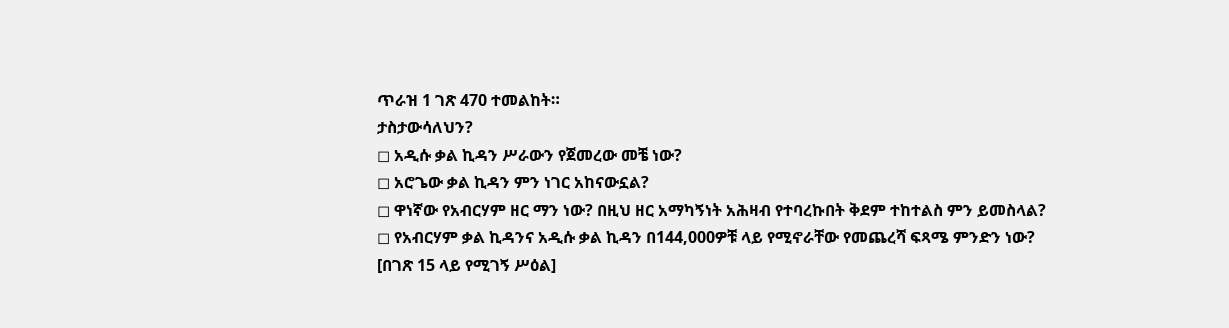ጥራዝ 1 ገጽ 470 ተመልከት።
ታስታውሳለህን?
◻ አዲሱ ቃል ኪዳን ሥራውን የጀመረው መቼ ነው?
◻ አሮጌው ቃል ኪዳን ምን ነገር አከናውኗል?
◻ ዋነኛው የአብርሃም ዘር ማን ነው? በዚህ ዘር አማካኝነት አሕዛብ የተባረኩበት ቅደም ተከተልስ ምን ይመስላል?
◻ የአብርሃም ቃል ኪዳንና አዲሱ ቃል ኪዳን በ144,000ዎቹ ላይ የሚኖራቸው የመጨረሻ ፍጻሜ ምንድን ነው?
[በገጽ 15 ላይ የሚገኝ ሥዕል]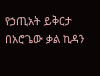የኃጢአት ይቅርታ በአሮጌው ቃል ኪዳን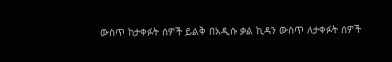ውስጥ ከታቀፉት ሰዎች ይልቅ በአዲሱ ቃል ኪዳን ውስጥ ለታቀፉት ሰዎች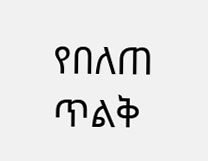የበለጠ ጥልቅ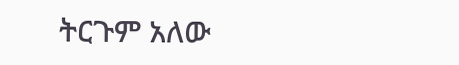ትርጉም አለው